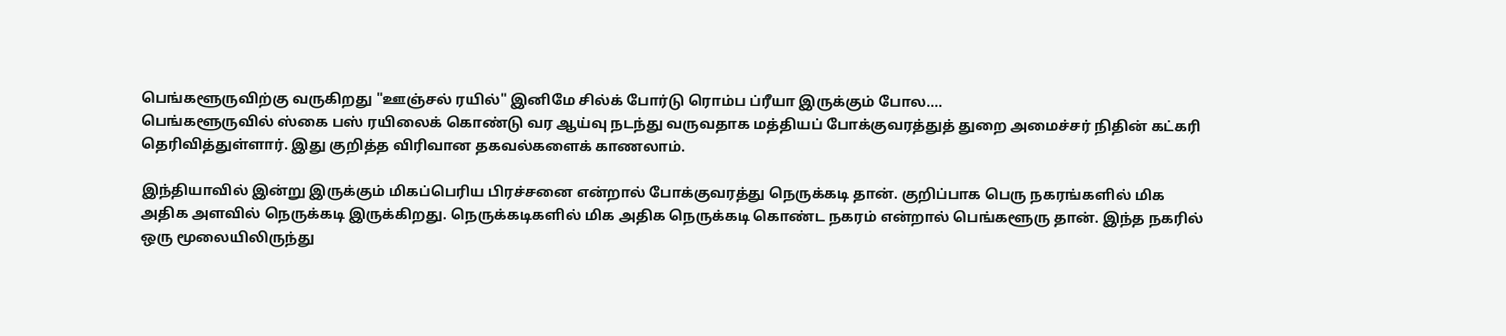பெங்களூருவிற்கு வருகிறது "ஊஞ்சல் ரயில்" இனிமே சில்க் போர்டு ரொம்ப ப்ரீயா இருக்கும் போல....
பெங்களூருவில் ஸ்கை பஸ் ரயிலைக் கொண்டு வர ஆய்வு நடந்து வருவதாக மத்தியப் போக்குவரத்துத் துறை அமைச்சர் நிதின் கட்கரி தெரிவித்துள்ளார். இது குறித்த விரிவான தகவல்களைக் காணலாம்.

இந்தியாவில் இன்று இருக்கும் மிகப்பெரிய பிரச்சனை என்றால் போக்குவரத்து நெருக்கடி தான். குறிப்பாக பெரு நகரங்களில் மிக அதிக அளவில் நெருக்கடி இருக்கிறது. நெருக்கடிகளில் மிக அதிக நெருக்கடி கொண்ட நகரம் என்றால் பெங்களூரு தான். இந்த நகரில் ஒரு மூலையிலிருந்து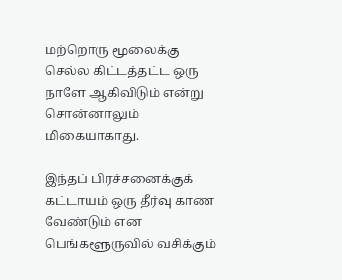மற்றொரு மூலைக்கு செல்ல கிட்டத்தட்ட ஒரு நாளே ஆகிவிடும் என்று சொன்னாலும் மிகையாகாது.

இந்தப் பிரச்சனைக்குக் கட்டாயம் ஒரு தீர்வு காண வேண்டும் என பெங்களூருவில் வசிக்கும்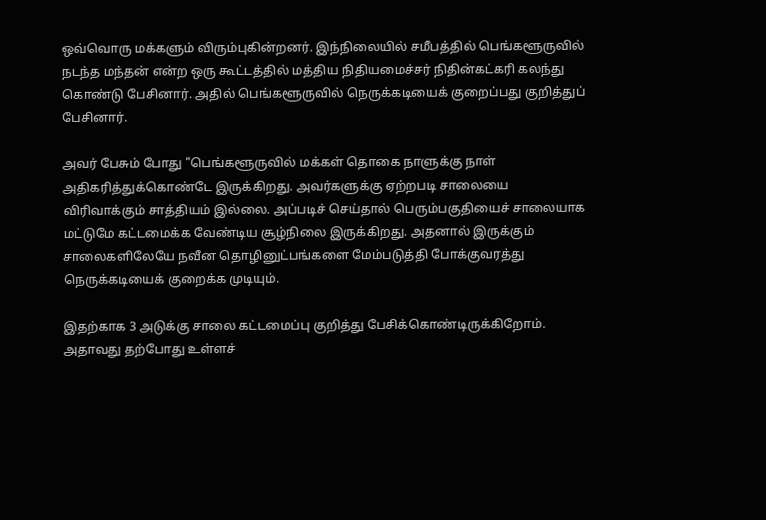ஒவ்வொரு மக்களும் விரும்புகின்றனர். இந்நிலையில் சமீபத்தில் பெங்களூருவில் நடந்த மந்தன் என்ற ஒரு கூட்டத்தில் மத்திய நிதியமைச்சர் நிதின்கட்கரி கலந்து கொண்டு பேசினார். அதில் பெங்களூருவில் நெருக்கடியைக் குறைப்பது குறித்துப் பேசினார்.

அவர் பேசும் போது "பெங்களூருவில் மக்கள் தொகை நாளுக்கு நாள் அதிகரித்துக்கொண்டே இருக்கிறது. அவர்களுக்கு ஏற்றபடி சாலையை விரிவாக்கும் சாத்தியம் இல்லை. அப்படிச் செய்தால் பெரும்பகுதியைச் சாலையாக மட்டுமே கட்டமைக்க வேண்டிய சூழ்நிலை இருக்கிறது. அதனால் இருக்கும் சாலைகளிலேயே நவீன தொழினுட்பங்களை மேம்படுத்தி போக்குவரத்து நெருக்கடியைக் குறைக்க முடியும்.

இதற்காக 3 அடுக்கு சாலை கட்டமைப்பு குறித்து பேசிக்கொண்டிருக்கிறோம். அதாவது தற்போது உள்ளச்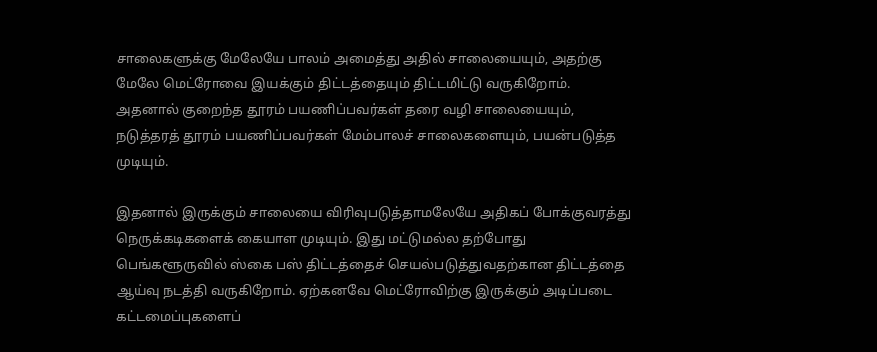சாலைகளுக்கு மேலேயே பாலம் அமைத்து அதில் சாலையையும், அதற்கு மேலே மெட்ரோவை இயக்கும் திட்டத்தையும் திட்டமிட்டு வருகிறோம். அதனால் குறைந்த தூரம் பயணிப்பவர்கள் தரை வழி சாலையையும், நடுத்தரத் தூரம் பயணிப்பவர்கள் மேம்பாலச் சாலைகளையும், பயன்படுத்த முடியும்.

இதனால் இருக்கும் சாலையை விரிவுபடுத்தாமலேயே அதிகப் போக்குவரத்து நெருக்கடிகளைக் கையாள முடியும். இது மட்டுமல்ல தற்போது பெங்களூருவில் ஸ்கை பஸ் திட்டத்தைச் செயல்படுத்துவதற்கான திட்டத்தை ஆய்வு நடத்தி வருகிறோம். ஏற்கனவே மெட்ரோவிற்கு இருக்கும் அடிப்படை கட்டமைப்புகளைப்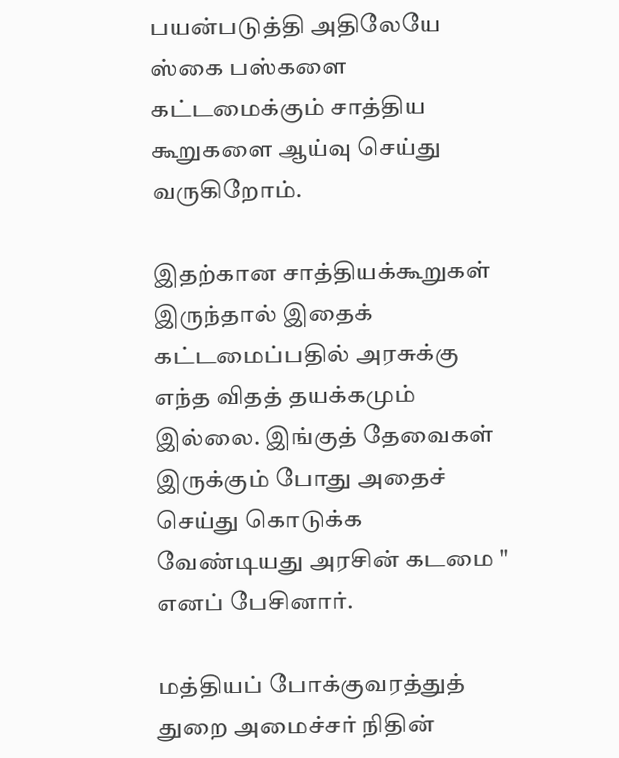பயன்படுத்தி அதிலேயே ஸ்கை பஸ்களை கட்டமைக்கும் சாத்திய கூறுகளை ஆய்வு செய்து வருகிறோம்.

இதற்கான சாத்தியக்கூறுகள் இருந்தால் இதைக் கட்டமைப்பதில் அரசுக்கு எந்த விதத் தயக்கமும் இல்லை. இங்குத் தேவைகள் இருக்கும் போது அதைச் செய்து கொடுக்க வேண்டியது அரசின் கடமை " எனப் பேசினார்.

மத்தியப் போக்குவரத்துத் துறை அமைச்சர் நிதின்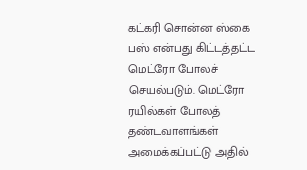கட்கரி சொன்ன ஸ்கை பஸ் என்பது கிட்டத்தட்ட மெட்ரோ போலச் செயல்படும். மெட்ரோ ரயில்கள் போலத் தண்டவாளங்கள் அமைக்கப்பட்டு அதில்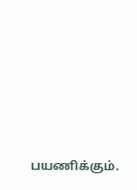பயணிக்கும்.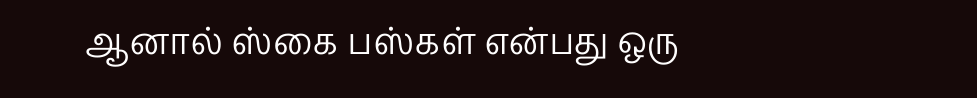ஆனால் ஸ்கை பஸ்கள் என்பது ஒரு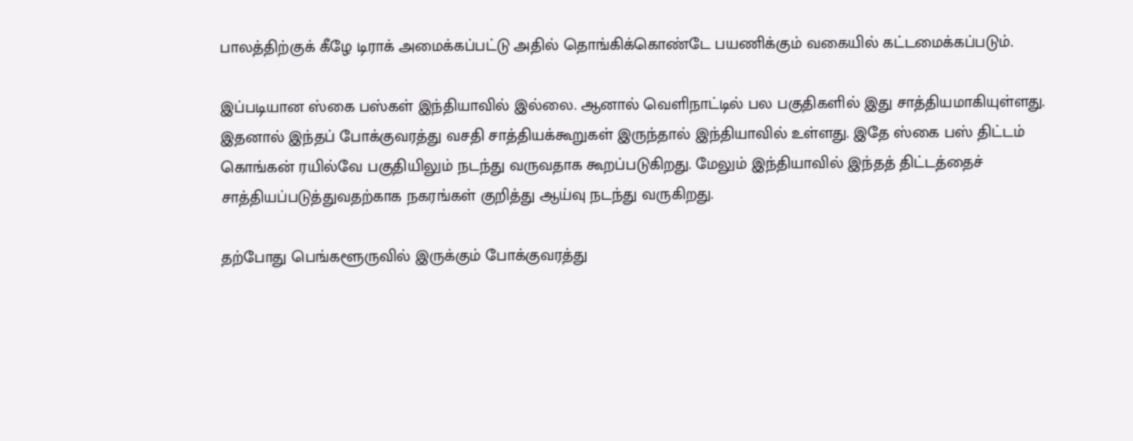பாலத்திற்குக் கீழே டிராக் அமைக்கப்பட்டு அதில் தொங்கிக்கொண்டே பயணிக்கும் வகையில் கட்டமைக்கப்படும்.

இப்படியான ஸ்கை பஸ்கள் இந்தியாவில் இல்லை. ஆனால் வெளிநாட்டில் பல பகுதிகளில் இது சாத்தியமாகியுள்ளது. இதனால் இந்தப் போக்குவரத்து வசதி சாத்தியக்கூறுகள் இருந்தால் இந்தியாவில் உள்ளது. இதே ஸ்கை பஸ் திட்டம் கொங்கன் ரயில்வே பகுதியிலும் நடந்து வருவதாக கூறப்படுகிறது. மேலும் இந்தியாவில் இந்தத் திட்டத்தைச் சாத்தியப்படுத்துவதற்காக நகரங்கள் குறித்து ஆய்வு நடந்து வருகிறது.

தற்போது பெங்களூருவில் இருக்கும் போக்குவரத்து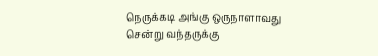நெருக்கடி அங்கு ஒருநாளாவது சென்று வந்தருக்கு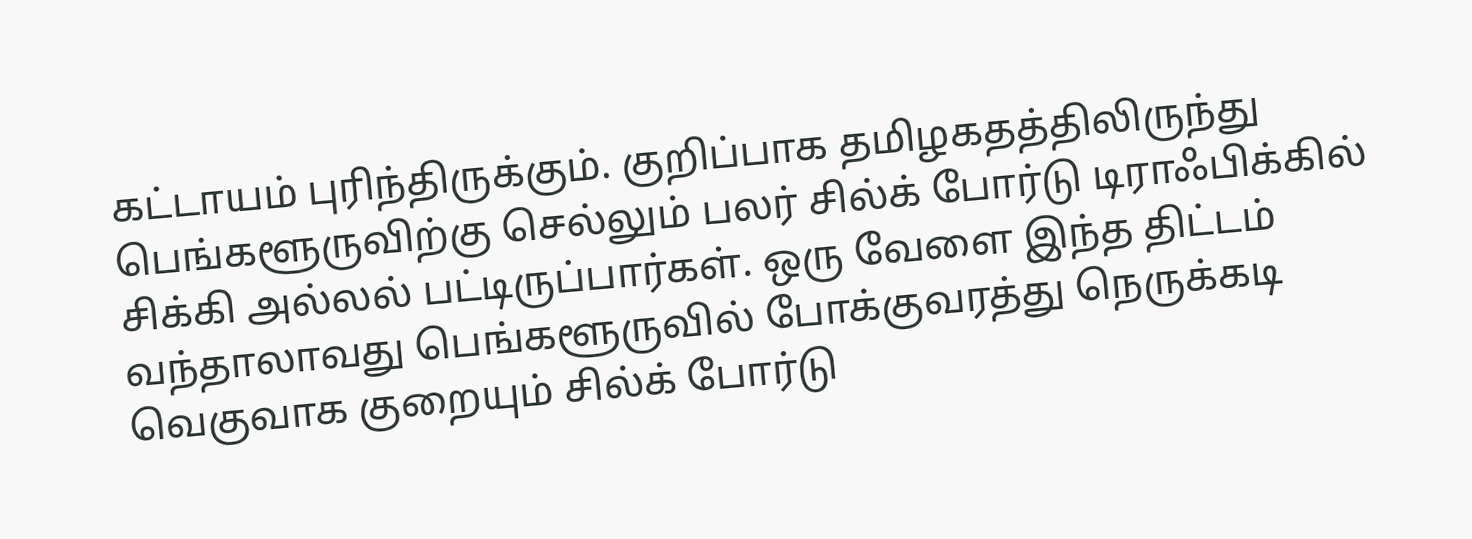கட்டாயம் புரிந்திருக்கும். குறிப்பாக தமிழகதத்திலிருந்து பெங்களூருவிற்கு செல்லும் பலர் சில்க் போர்டு டிராஃபிக்கில் சிக்கி அல்லல் பட்டிருப்பார்கள். ஒரு வேளை இந்த திட்டம் வந்தாலாவது பெங்களூருவில் போக்குவரத்து நெருக்கடி வெகுவாக குறையும் சில்க் போர்டு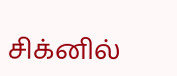சிக்னில்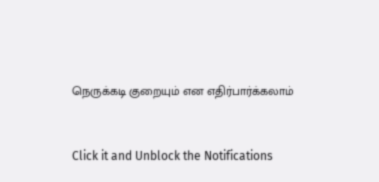நெருக்கடி குறையும் என எதிர்பார்க்கலாம்


Click it and Unblock the Notifications